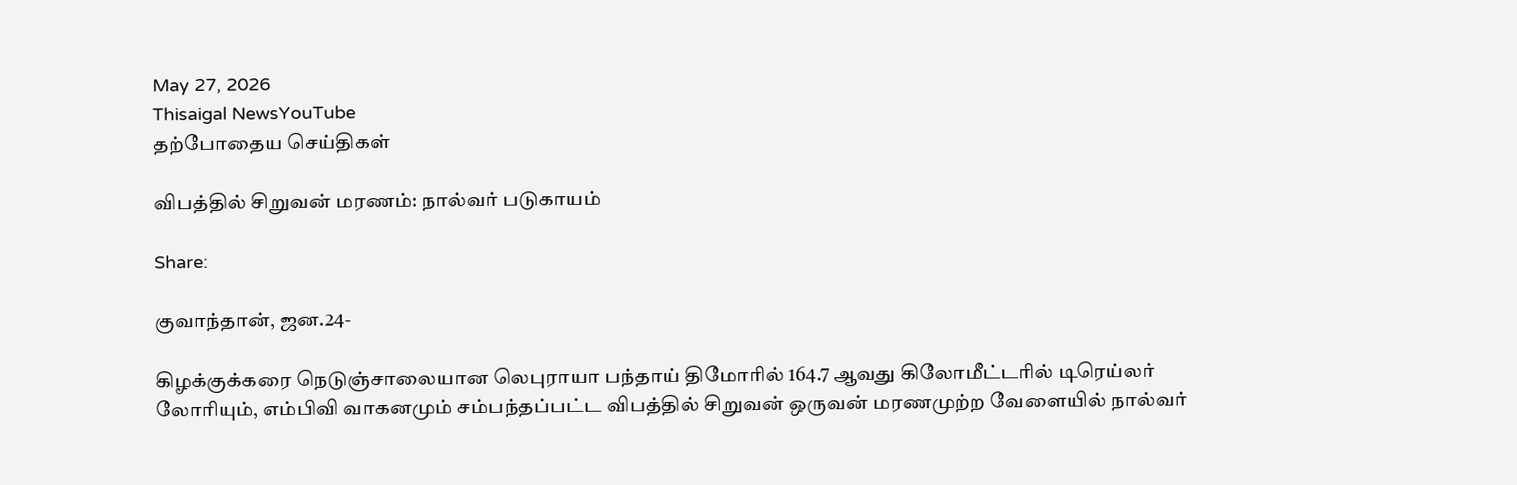May 27, 2026
Thisaigal NewsYouTube
தற்போதைய செய்திகள்

விபத்தில் சிறுவன் மரணம்: நால்வர் படுகாயம்

Share:

குவாந்தான், ஜன.24-

கிழக்குக்கரை நெடுஞ்சாலையான லெபுராயா பந்தாய் திமோரில் 164.7 ஆவது கிலோமீட்டரில் டிரெய்லர் லோரியும், எம்பிவி வாகனமும் சம்பந்தப்பட்ட விபத்தில் சிறுவன் ஒருவன் மரணமுற்ற வேளையில் நால்வர்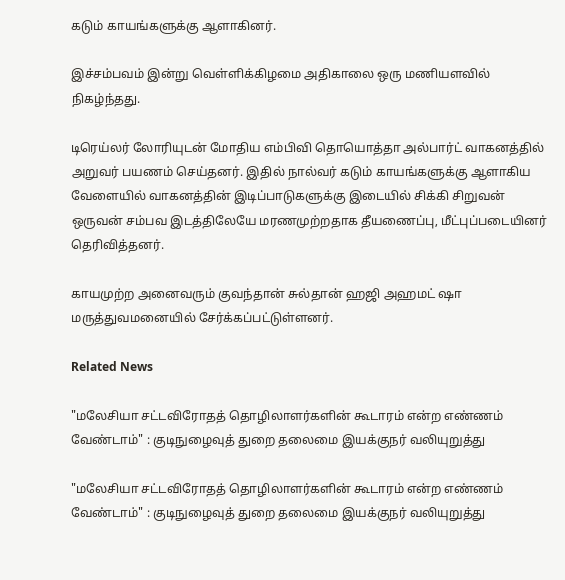கடும் காயங்களுக்கு ஆளாகினர்.

இச்சம்பவம் இன்று வெள்ளிக்கிழமை அதிகாலை ஒரு மணியளவில் நிகழ்ந்தது.

டிரெய்லர் லோரியுடன் மோதிய எம்பிவி தொயொத்தா அல்பார்ட் வாகனத்தில் அறுவர் பயணம் செய்தனர். இதில் நால்வர் கடும் காயங்களுக்கு ஆளாகிய வேளையில் வாகனத்தின் இடிப்பாடுகளுக்கு இடையில் சிக்கி சிறுவன் ஒருவன் சம்பவ இடத்திலேயே மரணமுற்றதாக தீயணைப்பு, மீட்புப்படையினர் தெரிவித்தனர்.

காயமுற்ற அனைவரும் குவந்தான் சுல்தான் ஹஜி அஹமட் ஷா மருத்துவமனையில் சேர்க்கப்பட்டுள்ளனர்.

Related News

"மலேசியா சட்டவிரோதத் தொழிலாளர்களின் கூடாரம் என்ற எண்ணம் வேண்டாம்" : குடிநுழைவுத் துறை தலைமை இயக்குநர் வலியுறுத்து

"மலேசியா சட்டவிரோதத் தொழிலாளர்களின் கூடாரம் என்ற எண்ணம் வேண்டாம்" : குடிநுழைவுத் துறை தலைமை இயக்குநர் வலியுறுத்து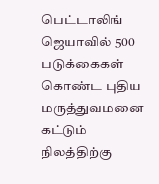பெட்டாலிங் ஜெயாவில் 500 படுக்கைகள் கொண்ட புதிய மருத்துவமனை கட்டும் நிலத்திற்கு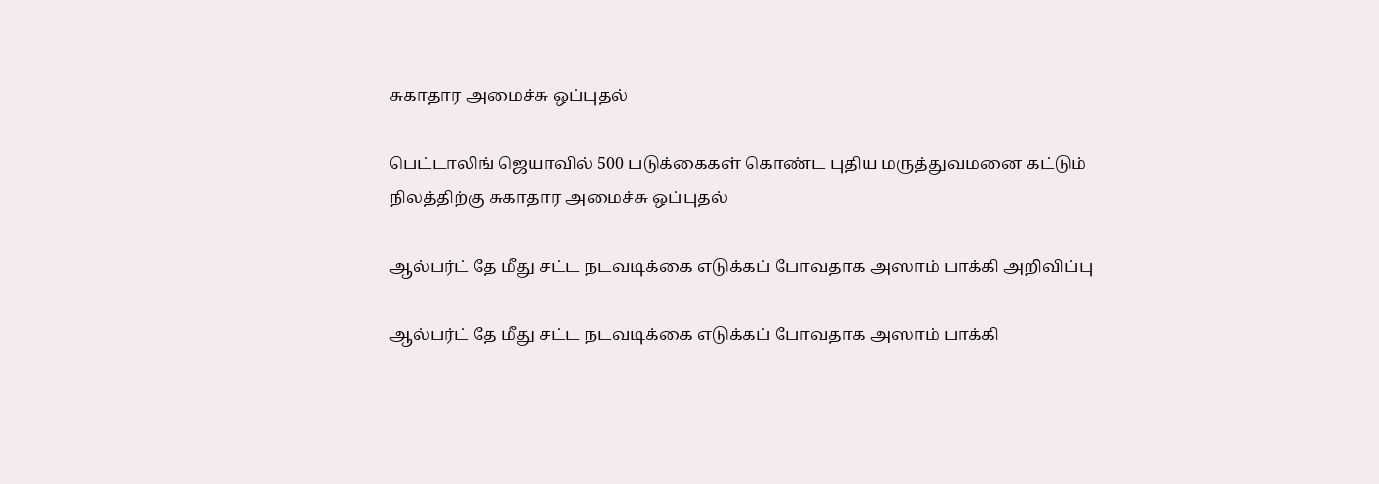சுகாதார அமைச்சு ஒப்புதல்

பெட்டாலிங் ஜெயாவில் 500 படுக்கைகள் கொண்ட புதிய மருத்துவமனை கட்டும் நிலத்திற்கு சுகாதார அமைச்சு ஒப்புதல்

ஆல்பர்ட் தே மீது சட்ட நடவடிக்கை எடுக்கப் போவதாக அஸாம் பாக்கி அறிவிப்பு

ஆல்பர்ட் தே மீது சட்ட நடவடிக்கை எடுக்கப் போவதாக அஸாம் பாக்கி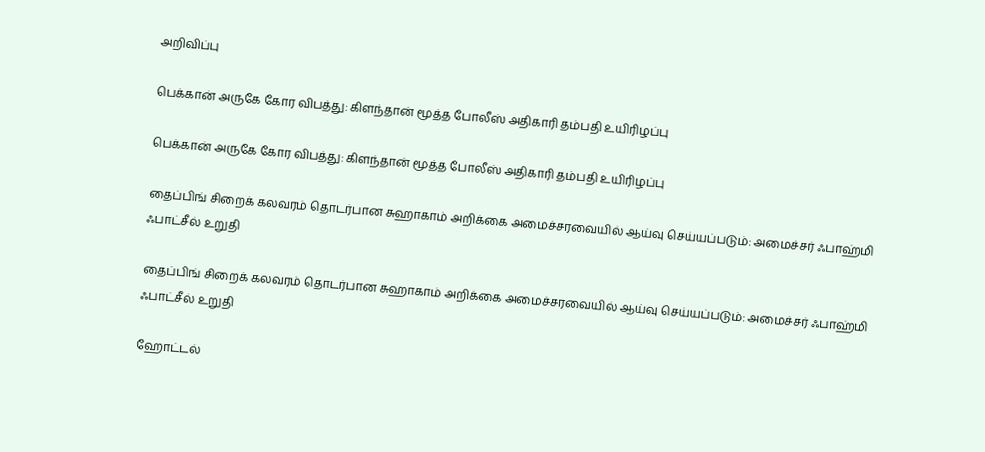அறிவிப்பு

பெக்கான் அருகே கோர விபத்து: கிளந்தான் மூத்த போலீஸ் அதிகாரி தம்பதி உயிரிழப்பு

பெக்கான் அருகே கோர விபத்து: கிளந்தான் மூத்த போலீஸ் அதிகாரி தம்பதி உயிரிழப்பு

தைப்பிங் சிறைக் கலவரம் தொடர்பான சுஹாகாம் அறிக்கை அமைச்சரவையில் ஆய்வு செய்யப்படும்: அமைச்சர் ஃபாஹ்மி ஃபாட்சீல் உறுதி

தைப்பிங் சிறைக் கலவரம் தொடர்பான சுஹாகாம் அறிக்கை அமைச்சரவையில் ஆய்வு செய்யப்படும்: அமைச்சர் ஃபாஹ்மி ஃபாட்சீல் உறுதி

ஹோட்டல்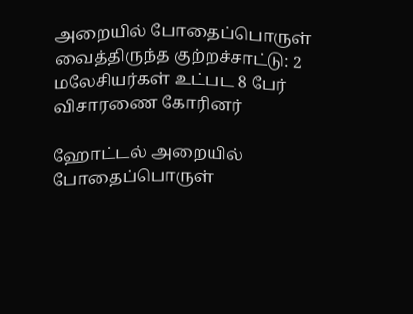அறையில் போதைப்பொருள் வைத்திருந்த குற்றச்சாட்டு: 2 மலேசியர்கள் உட்பட 8 பேர் விசாரணை கோரினர்

ஹோட்டல் அறையில் போதைப்பொருள்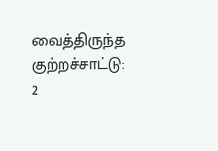வைத்திருந்த குற்றச்சாட்டு: 2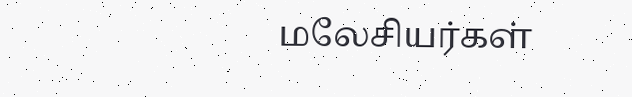மலேசியர்கள்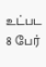உட்பட 8 பேர்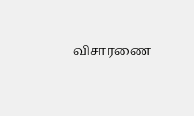விசாரணை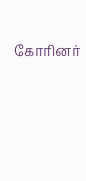கோரினர்